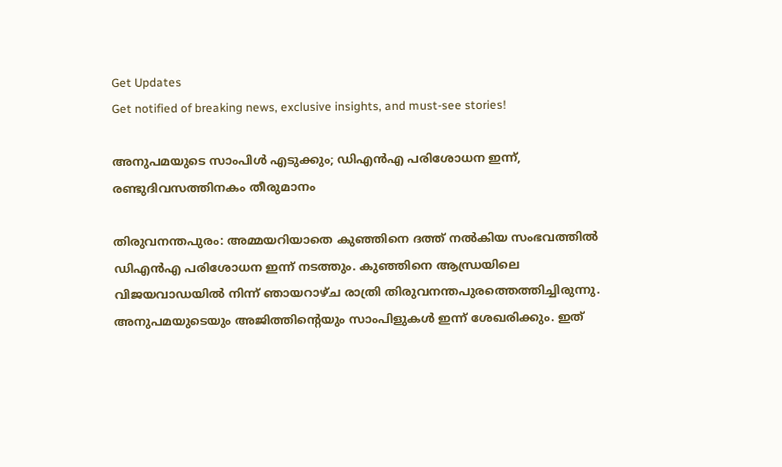Get Updates
Get notified of breaking news, exclusive insights, and must-see stories!

അനുപമയുടെ സാംപിള്‍ എടുക്കും; ഡിഎന്‍എ പരിശോധന ഇന്ന്, രണ്ടുദിവസത്തിനകം തീരുമാനം

തിരുവനന്തപുരം: അമ്മയറിയാതെ കുഞ്ഞിനെ ദത്ത് നല്‍കിയ സംഭവത്തില്‍ ഡിഎന്‍എ പരിശോധന ഇന്ന് നടത്തും. കുഞ്ഞിനെ ആന്ധ്രയിലെ വിജയവാഡയില്‍ നിന്ന് ഞായറാഴ്ച രാത്രി തിരുവനന്തപുരത്തെത്തിച്ചിരുന്നു. അനുപമയുടെയും അജിത്തിന്റെയും സാംപിളുകള്‍ ഇന്ന് ശേഖരിക്കും. ഇത്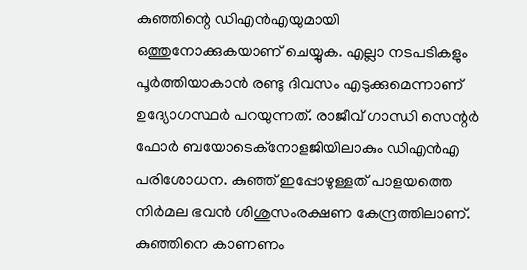കുഞ്ഞിന്റെ ഡിഎന്‍എയുമായി ഒത്തുനോക്കുകയാണ് ചെയ്യുക. എല്ലാ നടപടികളും പൂര്‍ത്തിയാകാന്‍ രണ്ടു ദിവസം എടുക്കുമെന്നാണ് ഉദ്യോഗസ്ഥര്‍ പറയുന്നത്. രാജീവ് ഗാന്ധി സെന്റര്‍ ഫോര്‍ ബയോടെക്‌നോളജിയിലാകും ഡിഎന്‍എ പരിശോധന. കുഞ്ഞ് ഇപ്പോഴുള്ളത് പാളയത്തെ നിര്‍മല ഭവന്‍ ശിശുസംരക്ഷണ കേന്ദ്രത്തിലാണ്. കുഞ്ഞിനെ കാണണം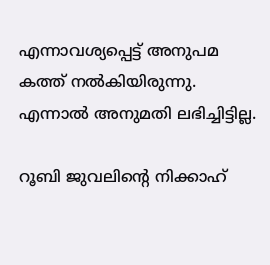എന്നാവശ്യപ്പെട്ട് അനുപമ കത്ത് നല്‍കിയിരുന്നു. എന്നാല്‍ അനുമതി ലഭിച്ചിട്ടില്ല.

റൂബി ജുവലിന്റെ നിക്കാഹ്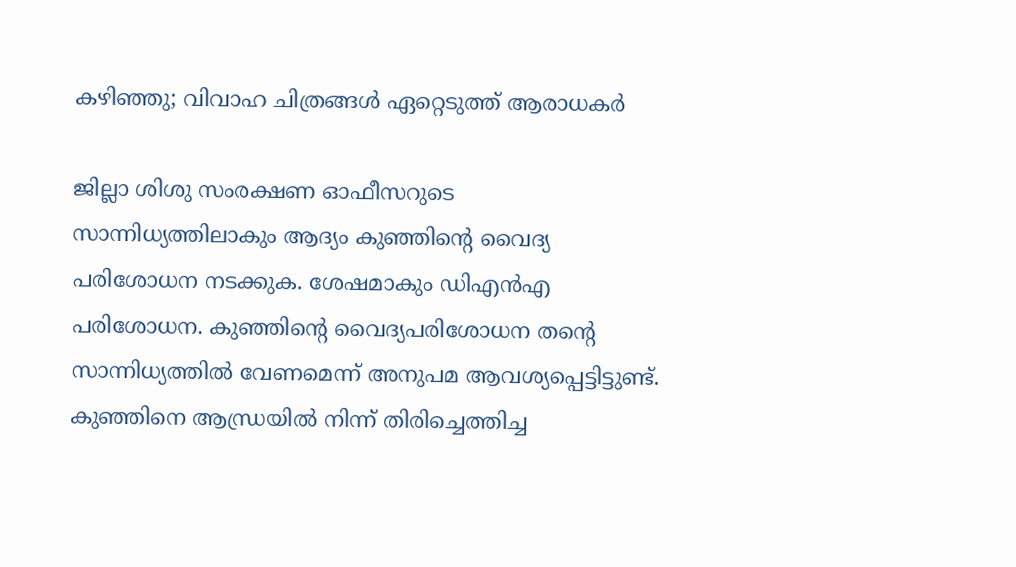കഴിഞ്ഞു; വിവാഹ ചിത്രങ്ങള്‍ ഏറ്റെടുത്ത് ആരാധകര്‍

ജില്ലാ ശിശു സംരക്ഷണ ഓഫീസറുടെ സാന്നിധ്യത്തിലാകും ആദ്യം കുഞ്ഞിന്റെ വൈദ്യ പരിശോധന നടക്കുക. ശേഷമാകും ഡിഎന്‍എ പരിശോധന. കുഞ്ഞിന്റെ വൈദ്യപരിശോധന തന്റെ സാന്നിധ്യത്തില്‍ വേണമെന്ന് അനുപമ ആവശ്യപ്പെട്ടിട്ടുണ്ട്. കുഞ്ഞിനെ ആന്ധ്രയില്‍ നിന്ന് തിരിച്ചെത്തിച്ച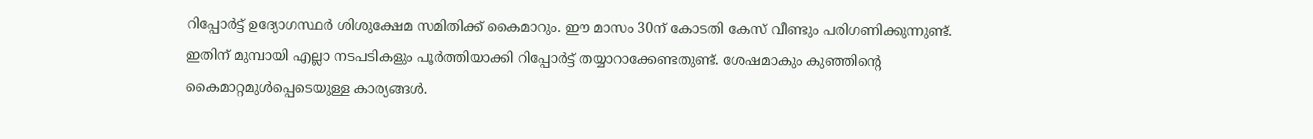റിപ്പോര്‍ട്ട് ഉദ്യോഗസ്ഥര്‍ ശിശുക്ഷേമ സമിതിക്ക് കൈമാറും. ഈ മാസം 30ന് കോടതി കേസ് വീണ്ടും പരിഗണിക്കുന്നുണ്ട്. ഇതിന് മുമ്പായി എല്ലാ നടപടികളും പൂര്‍ത്തിയാക്കി റിപ്പോര്‍ട്ട് തയ്യാറാക്കേണ്ടതുണ്ട്. ശേഷമാകും കുഞ്ഞിന്റെ കൈമാറ്റമുള്‍പ്പെടെയുള്ള കാര്യങ്ങള്‍.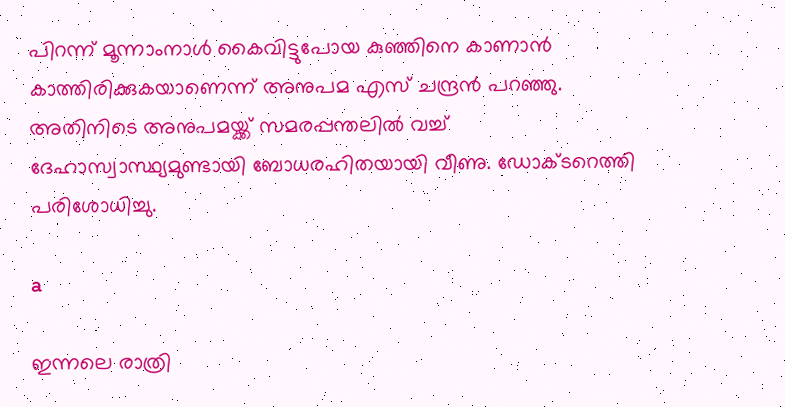പിറന്ന് മൂന്നാംനാള്‍ കൈവിട്ടുപോയ കുഞ്ഞിനെ കാണാന്‍ കാത്തിരിക്കുകയാണെന്ന് അനുപമ എസ് ചന്ദ്രന്‍ പറഞ്ഞു. അതിനിടെ അനുപമയ്ക്ക് സമരപ്പന്തലില്‍ വച്ച് ദേഹാസ്വാസ്ഥ്യമുണ്ടായി ബോധരഹിതയായി വീണു. ഡോക്ടറെത്തി പരിശോധിച്ചു.

a

ഇന്നലെ രാത്രി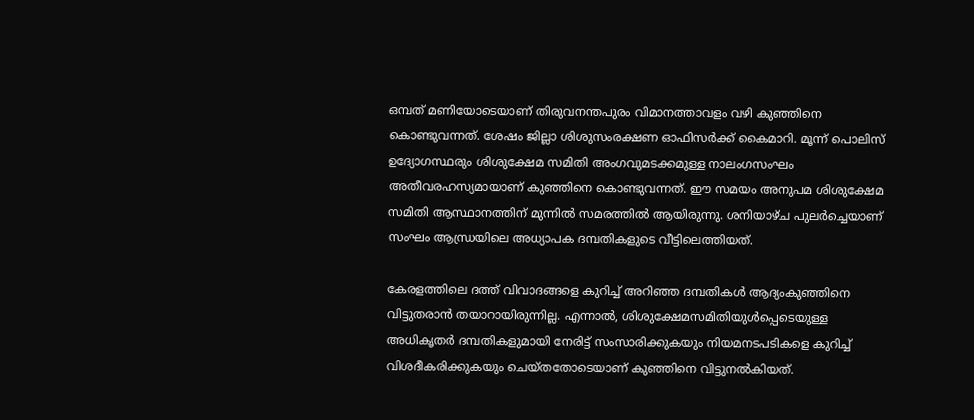ഒമ്പത് മണിയോടെയാണ് തിരുവനന്തപുരം വിമാനത്താവളം വഴി കുഞ്ഞിനെ കൊണ്ടുവന്നത്. ശേഷം ജില്ലാ ശിശുസംരക്ഷണ ഓഫിസര്‍ക്ക് കൈമാറി. മൂന്ന് പൊലിസ് ഉദ്യോഗസ്ഥരും ശിശുക്ഷേമ സമിതി അംഗവുമടക്കമുള്ള നാലംഗസംഘം അതീവരഹസ്യമായാണ് കുഞ്ഞിനെ കൊണ്ടുവന്നത്. ഈ സമയം അനുപമ ശിശുക്ഷേമ സമിതി ആസ്ഥാനത്തിന് മുന്നില്‍ സമരത്തില്‍ ആയിരുന്നു. ശനിയാഴ്ച പുലര്‍ച്ചെയാണ് സംഘം ആന്ധ്രയിലെ അധ്യാപക ദമ്പതികളുടെ വീട്ടിലെത്തിയത്.

കേരളത്തിലെ ദത്ത് വിവാദങ്ങളെ കുറിച്ച് അറിഞ്ഞ ദമ്പതികള്‍ ആദ്യംകുഞ്ഞിനെ വിട്ടുതരാന്‍ തയാറായിരുന്നില്ല. എന്നാല്‍, ശിശുക്ഷേമസമിതിയുള്‍പ്പെടെയുള്ള അധികൃതര്‍ ദമ്പതികളുമായി നേരിട്ട് സംസാരിക്കുകയും നിയമനടപടികളെ കുറിച്ച് വിശദീകരിക്കുകയും ചെയ്തതോടെയാണ് കുഞ്ഞിനെ വിട്ടുനല്‍കിയത്.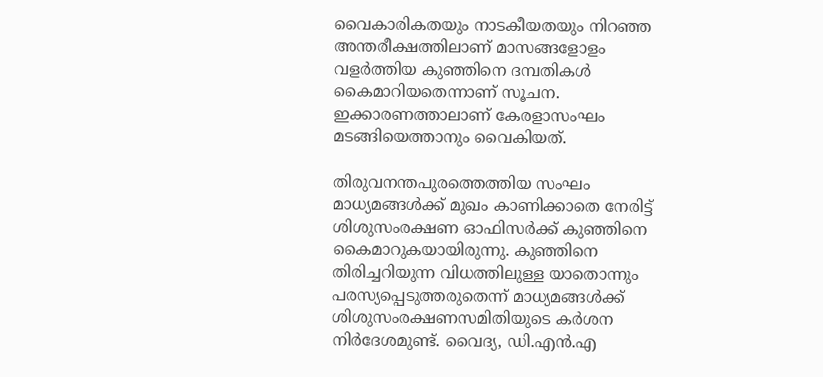വൈകാരികതയും നാടകീയതയും നിറഞ്ഞ അന്തരീക്ഷത്തിലാണ് മാസങ്ങളോളം വളര്‍ത്തിയ കുഞ്ഞിനെ ദമ്പതികള്‍ കൈമാറിയതെന്നാണ് സൂചന. ഇക്കാരണത്താലാണ് കേരളാസംഘം മടങ്ങിയെത്താനും വൈകിയത്.

തിരുവനന്തപുരത്തെത്തിയ സംഘം മാധ്യമങ്ങള്‍ക്ക് മുഖം കാണിക്കാതെ നേരിട്ട് ശിശുസംരക്ഷണ ഓഫിസര്‍ക്ക് കുഞ്ഞിനെ കൈമാറുകയായിരുന്നു. കുഞ്ഞിനെ തിരിച്ചറിയുന്ന വിധത്തിലുള്ള യാതൊന്നും പരസ്യപ്പെടുത്തരുതെന്ന് മാധ്യമങ്ങള്‍ക്ക് ശിശുസംരക്ഷണസമിതിയുടെ കര്‍ശന നിര്‍ദേശമുണ്ട്. വൈദ്യ, ഡി.എന്‍.എ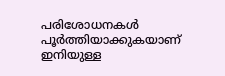പരിശോധനകള്‍ പൂര്‍ത്തിയാക്കുകയാണ് ഇനിയുള്ള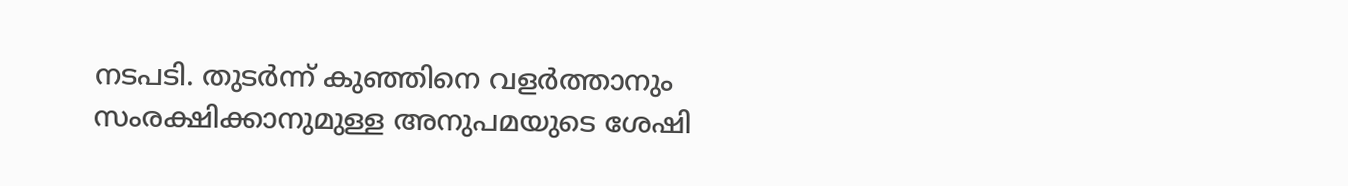നടപടി. തുടര്‍ന്ന് കുഞ്ഞിനെ വളര്‍ത്താനും സംരക്ഷിക്കാനുമുള്ള അനുപമയുടെ ശേഷി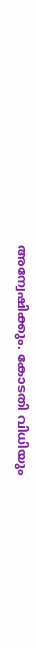അന്വേഷിക്കും. കോടതി വിധിയും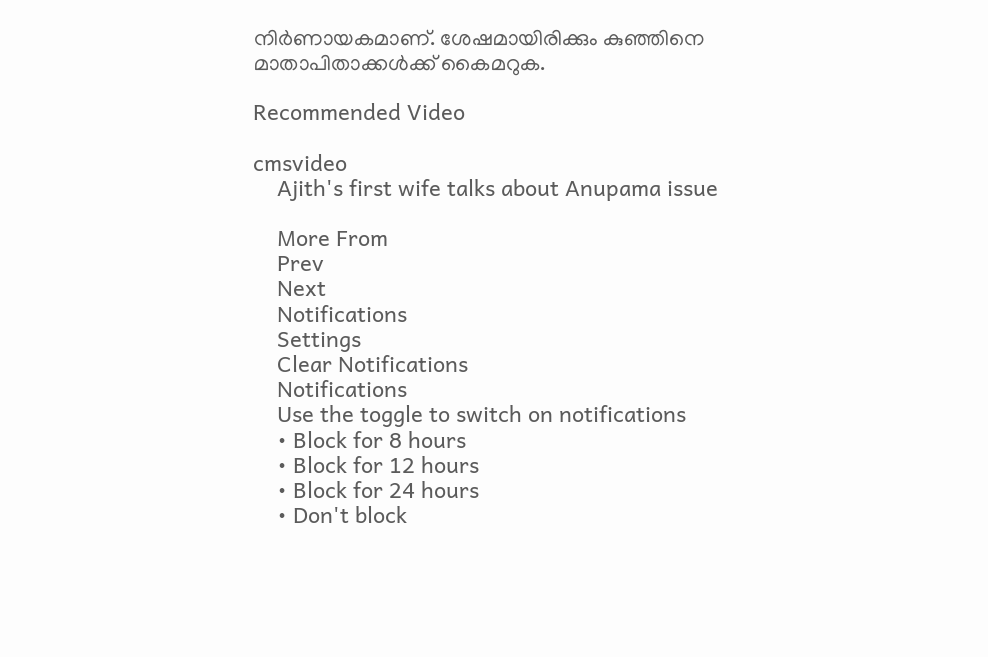നിര്‍ണായകമാണ്. ശേഷമായിരിക്കും കുഞ്ഞിനെ മാതാപിതാക്കള്‍ക്ക് കൈമറുക.

Recommended Video

cmsvideo
    Ajith's first wife talks about Anupama issue

    More From
    Prev
    Next
    Notifications
    Settings
    Clear Notifications
    Notifications
    Use the toggle to switch on notifications
    • Block for 8 hours
    • Block for 12 hours
    • Block for 24 hours
    • Don't block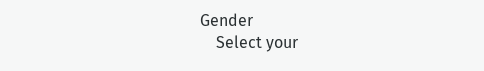Gender
    Select your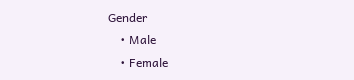Gender
    • Male
    • Female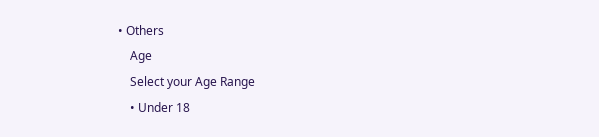• Others
    Age
    Select your Age Range
    • Under 18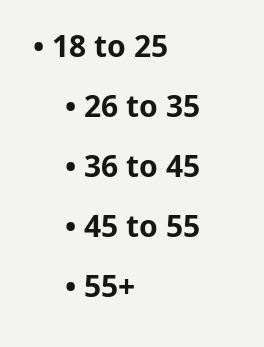• 18 to 25
    • 26 to 35
    • 36 to 45
    • 45 to 55
    • 55+